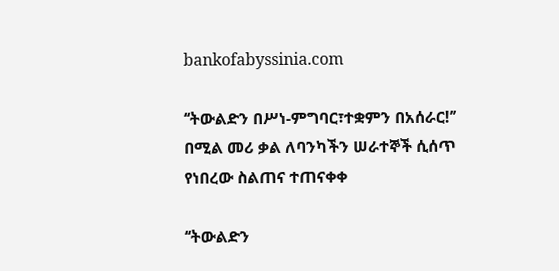bankofabyssinia.com

‘‘ትውልድን በሥነ-ምግባር፣ተቋምን በአሰራር!’’ በሚል መሪ ቃል ለባንካችን ሠራተኞች ሲሰጥ የነበረው ስልጠና ተጠናቀቀ

‘‘ትውልድን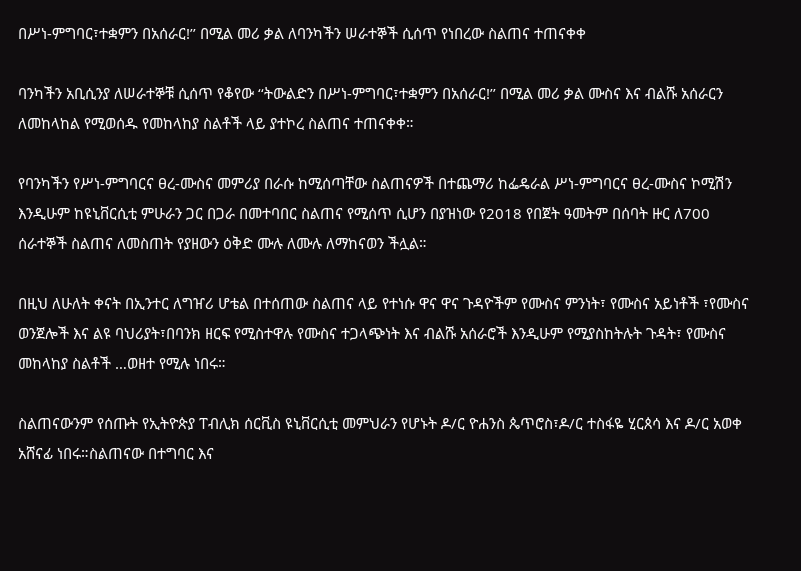በሥነ-ምግባር፣ተቋምን በአሰራር!’’ በሚል መሪ ቃል ለባንካችን ሠራተኞች ሲሰጥ የነበረው ስልጠና ተጠናቀቀ

ባንካችን አቢሲንያ ለሠራተኞቹ ሲሰጥ የቆየው ‘‘ትውልድን በሥነ-ምግባር፣ተቋምን በአሰራር!’’ በሚል መሪ ቃል ሙስና እና ብልሹ አሰራርን ለመከላከል የሚወሰዱ የመከላከያ ስልቶች ላይ ያተኮረ ስልጠና ተጠናቀቀ።

የባንካችን የሥነ-ምግባርና ፀረ-ሙስና መምሪያ በራሱ ከሚሰጣቸው ስልጠናዎች በተጨማሪ ከፌዴራል ሥነ-ምግባርና ፀረ-ሙስና ኮሚሽን እንዲሁም ከዩኒቨርሲቲ ምሁራን ጋር በጋራ በመተባበር ስልጠና የሚሰጥ ሲሆን በያዝነው የ2018 የበጀት ዓመትም በሰባት ዙር ለ700 ሰራተኞች ስልጠና ለመስጠት የያዘውን ዕቅድ ሙሉ ለሙሉ ለማከናወን ችሏል።

በዚህ ለሁለት ቀናት በኢንተር ለግዠሪ ሆቴል በተሰጠው ስልጠና ላይ የተነሱ ዋና ዋና ጉዳዮችም የሙስና ምንነት፣ የሙስና አይነቶች ፣የሙስና ወንጀሎች እና ልዩ ባህሪያት፣በባንክ ዘርፍ የሚስተዋሉ የሙስና ተጋላጭነት እና ብልሹ አሰራሮች እንዲሁም የሚያስከትሉት ጉዳት፣ የሙስና መከላከያ ስልቶች …ወዘተ የሚሉ ነበሩ።

ስልጠናውንም የሰጡት የኢትዮጵያ ፐብሊክ ሰርቪስ ዩኒቨርሲቲ መምህራን የሆኑት ዶ/ር ዮሐንስ ጴጥሮስ፣ዶ/ር ተስፋዬ ሂርጰሳ እና ዶ/ር አወቀ አሸናፊ ነበሩ።ስልጠናው በተግባር እና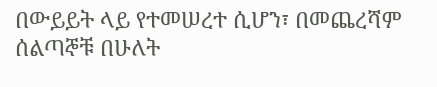በውይይት ላይ የተመሠረተ ሲሆን፣ በመጨረሻም ሰልጣኞቹ በሁለት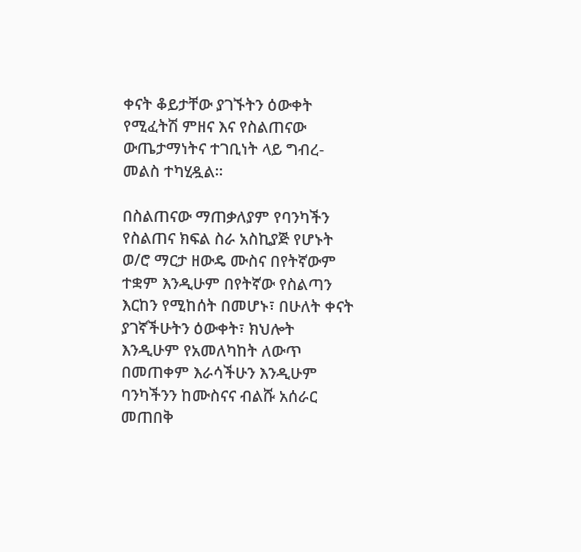ቀናት ቆይታቸው ያገኙትን ዕውቀት የሚፈትሽ ምዘና እና የስልጠናው ውጤታማነትና ተገቢነት ላይ ግብረ-መልስ ተካሂዷል።

በስልጠናው ማጠቃለያም የባንካችን የስልጠና ክፍል ስራ አስኪያጅ የሆኑት ወ/ሮ ማርታ ዘውዴ ሙስና በየትኛውም ተቋም እንዲሁም በየትኛው የስልጣን እርከን የሚከሰት በመሆኑ፣ በሁለት ቀናት ያገኛችሁትን ዕውቀት፣ ክህሎት እንዲሁም የአመለካከት ለውጥ በመጠቀም እራሳችሁን እንዲሁም ባንካችንን ከሙስናና ብልሹ አሰራር መጠበቅ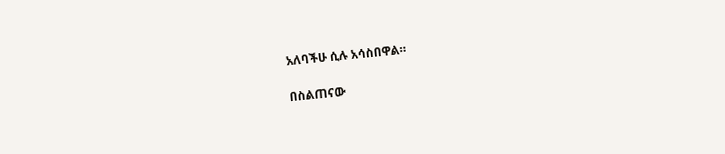አለባችሁ ሲሉ አሳስበዋል።

በስልጠናው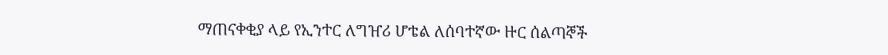ማጠናቀቂያ ላይ የኢንተር ለግዠሪ ሆቴል ለሰባተኛው ዙር ሰልጣኞች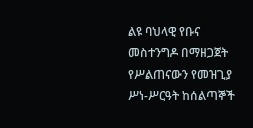ልዩ ባህላዊ የቡና መስተንግዶ በማዘጋጀት የሥልጠናውን የመዝጊያ ሥነ-ሥርዓት ከሰልጣኞች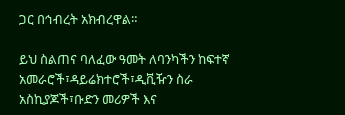ጋር በኅብረት አክብረዋል።

ይህ ስልጠና ባለፈው ዓመት ለባንካችን ከፍተኛ አመራሮች፣ዳይሬክተሮች፣ዲቪዥን ስራ አስኪያጆች፣ቡድን መሪዎች እና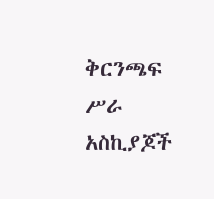ቅርንጫፍ ሥራ አስኪያጆች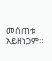መሰጠቱ አይዘነጋም።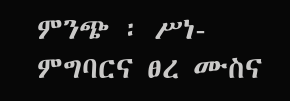ምንጭ ፡ ሥነ-ምግባርና ፀረ ሙስና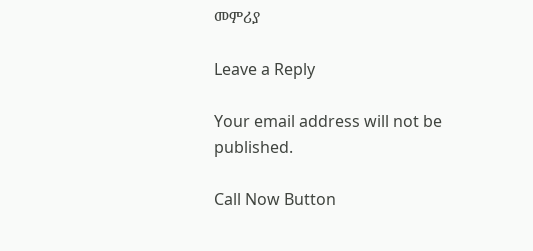መምሪያ

Leave a Reply

Your email address will not be published.

Call Now Button